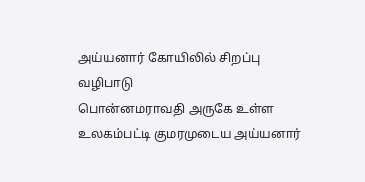அய்யனார் கோயிலில் சிறப்பு வழிபாடு
பொன்னமராவதி அருகே உள்ள உலகம்பட்டி குமரமுடைய அய்யனார்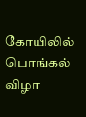கோயிலில் பொங்கல் விழா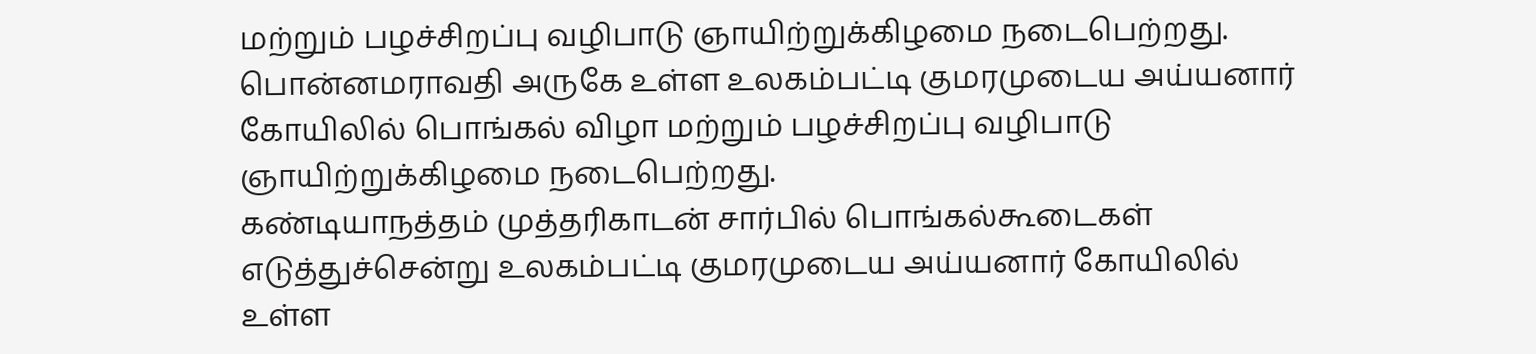மற்றும் பழச்சிறப்பு வழிபாடு ஞாயிற்றுக்கிழமை நடைபெற்றது.
பொன்னமராவதி அருகே உள்ள உலகம்பட்டி குமரமுடைய அய்யனார் கோயிலில் பொங்கல் விழா மற்றும் பழச்சிறப்பு வழிபாடு ஞாயிற்றுக்கிழமை நடைபெற்றது.
கண்டியாநத்தம் முத்தரிகாடன் சார்பில் பொங்கல்கூடைகள் எடுத்துச்சென்று உலகம்பட்டி குமரமுடைய அய்யனார் கோயிலில் உள்ள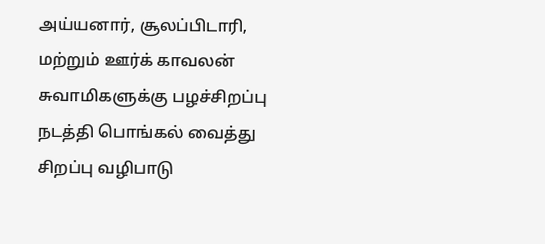அய்யனார், சூலப்பிடாரி, மற்றும் ஊர்க் காவலன் சுவாமிகளுக்கு பழச்சிறப்பு நடத்தி பொங்கல் வைத்து சிறப்பு வழிபாடு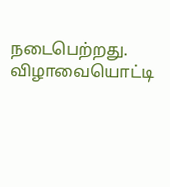நடைபெற்றது. விழாவையொட்டி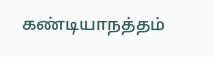கண்டியாநத்தம்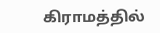கிராமத்தில்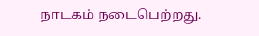நாடகம் நடைபெற்றது.